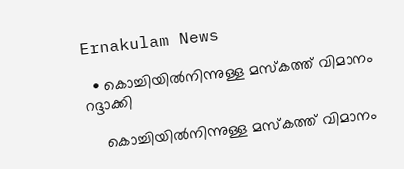Ernakulam News

  • കൊച്ചിയിൽനിന്നുള്ള മസ്കത്ത് വിമാനം റദ്ദാക്കി

    കൊച്ചിയിൽനിന്നുള്ള മസ്കത്ത് വിമാനം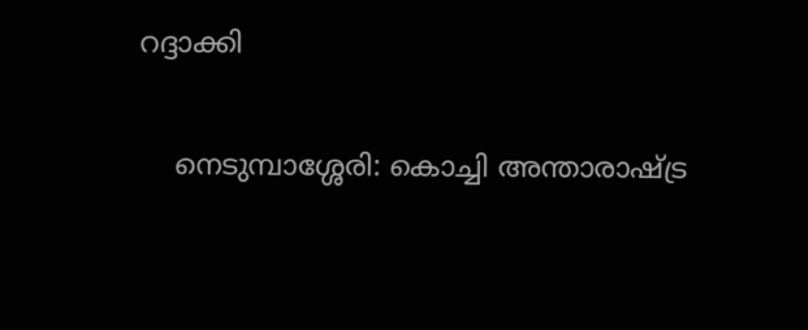റദ്ദാക്കി

    നെടുമ്പാശ്ശേരി: കൊച്ചി അന്താരാഷ്ട്ര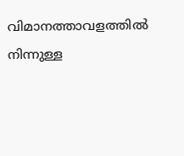വിമാനത്താവളത്തിൽ നിന്നുള്ള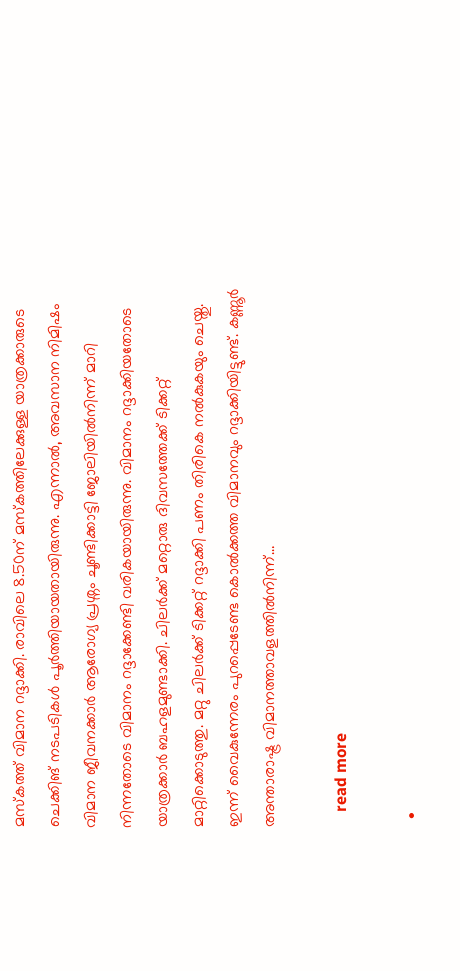മസ്കത്ത് വിമാന റദ്ദാക്കി. രാവിലെ 8.50ന് മസ്കത്തിലേക്കുള്ള യാത്രക്കാരുടെ ചെക്കിങ് നടപടികൾ പൂർത്തിയായതായിരുന്നു. എന്നാൽ, അവസാന നിമിഷം വിമാന ജീവനക്കാർ ആരോഗ്യ പ്രശ്നം ചൂണ്ടിക്കാട്ടി ജോലിയിൽനിന്ന് മാറി നിന്നതോടെ വിമാനം റദ്ദാക്കേണ്ടി വരികയായിരുന്നു. വിമാനം റദ്ദാക്കിയതോടെ യാത്രക്കാർ ബഹളമുണ്ടാക്കി. ചിലർക്ക് മറ്റൊരു ദിവസത്തേക്ക് ടിക്കറ്റ് മാറ്റിക്കൊടുത്തു. മറ്റു ചിലർക്ക് ടിക്കറ്റ് റദ്ദാക്കി പണം തിരികെ നൽകുകയും ചെയ്തു. ഇന്ന് വൈകുന്നേരം പുറപ്പെടേണ്ട കൊൽക്കത്ത വിമാനവും റദ്ദാക്കിയിട്ടുണ്ട്. കണ്ണൂർ അന്താരാഷ്ട്ര വിമാനത്താവളത്തിൽനിന്ന്…

    read more

  •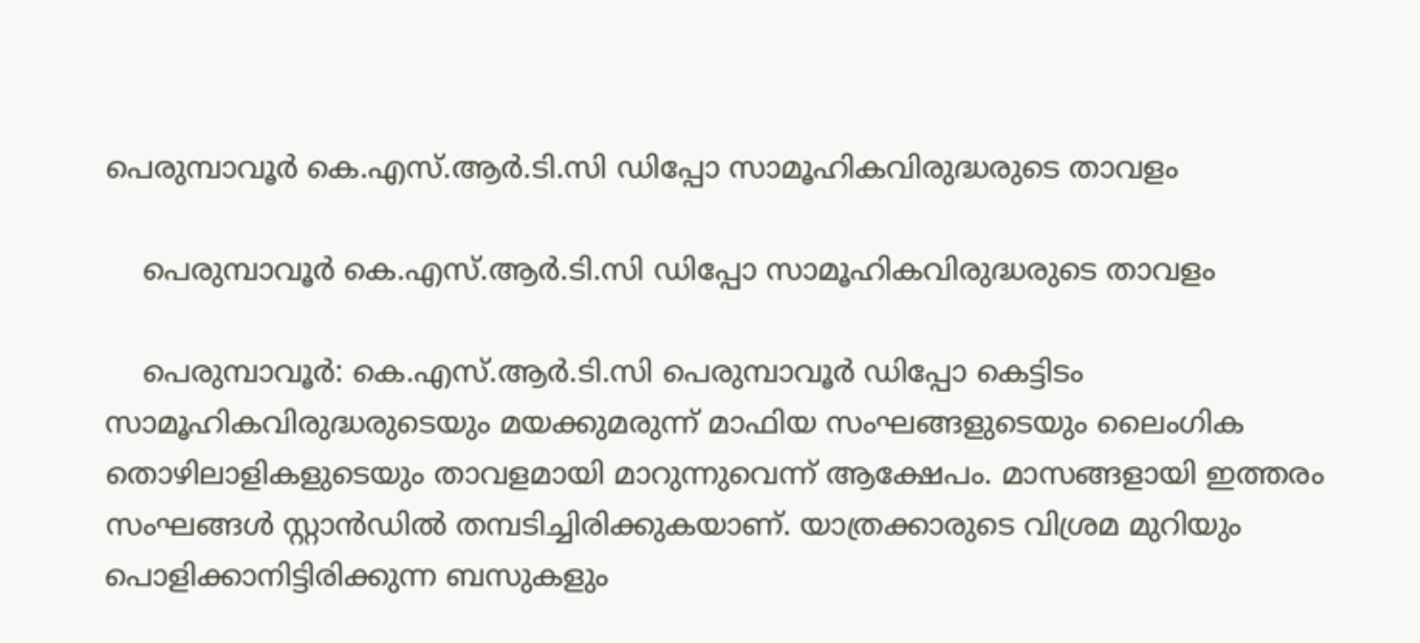പെരുമ്പാവൂര്‍ കെ.എസ്.ആര്‍.ടി.സി ഡിപ്പോ സാമൂഹികവിരുദ്ധരുടെ താവളം

    പെരുമ്പാവൂര്‍ കെ.എസ്.ആര്‍.ടി.സി ഡിപ്പോ സാമൂഹികവിരുദ്ധരുടെ താവളം

    പെരുമ്പാവൂര്‍: കെ.എസ്.ആര്‍.ടി.സി പെരുമ്പാവൂര്‍ ഡിപ്പോ കെട്ടിടം സാമൂഹികവിരുദ്ധരുടെയും മയക്കുമരുന്ന് മാഫിയ സംഘങ്ങളുടെയും ലൈംഗിക തൊഴിലാളികളുടെയും താവളമായി മാറുന്നുവെന്ന് ആക്ഷേപം. മാസങ്ങളായി ഇത്തരം സംഘങ്ങള്‍ സ്റ്റാന്‍ഡില്‍ തമ്പടിച്ചിരിക്കുകയാണ്. യാത്രക്കാരുടെ വിശ്രമ മുറിയും പൊളിക്കാനിട്ടിരിക്കുന്ന ബസുകളും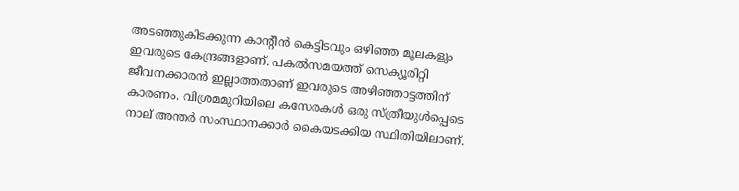അടഞ്ഞുകിടക്കുന്ന കാന്റീന്‍ കെട്ടിടവും ഒഴിഞ്ഞ മൂലകളും ഇവരുടെ കേന്ദ്രങ്ങളാണ്. പകല്‍സമയത്ത് സെക്യൂരിറ്റി ജീവനക്കാരന്‍ ഇല്ലാത്തതാണ് ഇവരുടെ അഴിഞ്ഞാട്ടത്തിന് കാരണം. വിശ്രമമുറിയിലെ കസേരകള്‍ ഒരു സ്ത്രീയുൾപ്പെടെ നാല് അന്തര്‍ സംസ്ഥാനക്കാര്‍ കൈയടക്കിയ സ്ഥിതിയിലാണ്.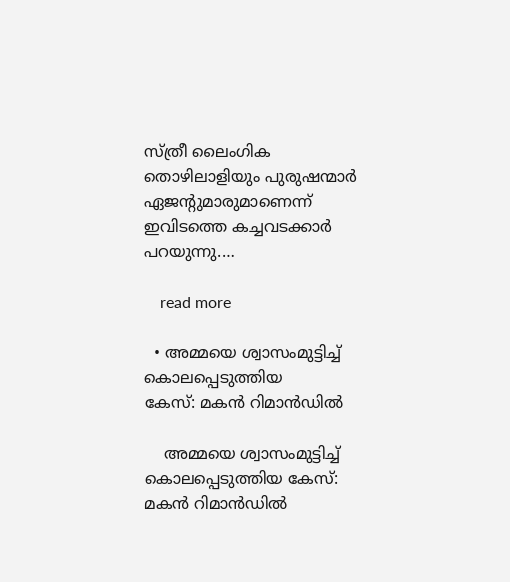സ്ത്രീ ലൈംഗിക തൊഴിലാളിയും പുരുഷന്മാര്‍ ഏജന്റുമാരുമാണെന്ന് ഇവിടത്തെ കച്ചവടക്കാര്‍ പറയുന്നു.…

    read more

  • അമ്മയെ ശ്വാസംമുട്ടിച്ച് കൊലപ്പെടുത്തിയ
കേസ്: മകൻ റിമാൻഡിൽ

    അമ്മയെ ശ്വാസംമുട്ടിച്ച് കൊലപ്പെടുത്തിയ കേസ്: മകൻ റിമാൻഡിൽ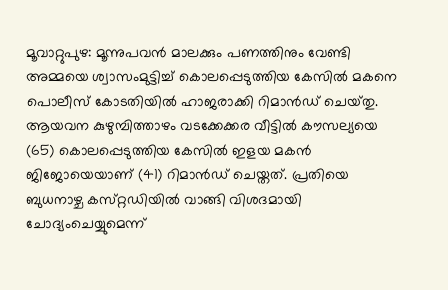മൂവാറ്റുപുഴ: മൂന്നുപവൻ മാലക്കും പണത്തിനും വേണ്ടി അമ്മയെ ശ്വാസംമുട്ടിച്ച് കൊലപ്പെടുത്തിയ കേസിൽ മകനെ പൊലീസ് കോടതിയിൽ ഹാജരാക്കി റിമാൻഡ് ചെയ്‌തു. ആയവന കുഴുമ്പിത്താഴം വടക്കേക്കര വീട്ടിൽ കൗസല്യയെ (65) കൊലപ്പെടുത്തിയ കേസിൽ ഇളയ മകൻ ജിജോയെയാണ് (41) റിമാൻഡ് ചെയ്തത്. പ്രതിയെ ബുധനാഴ്ച കസ്‌റ്റഡിയിൽ വാങ്ങി വിശദമായി ചോദ്യംചെയ്യുമെന്ന്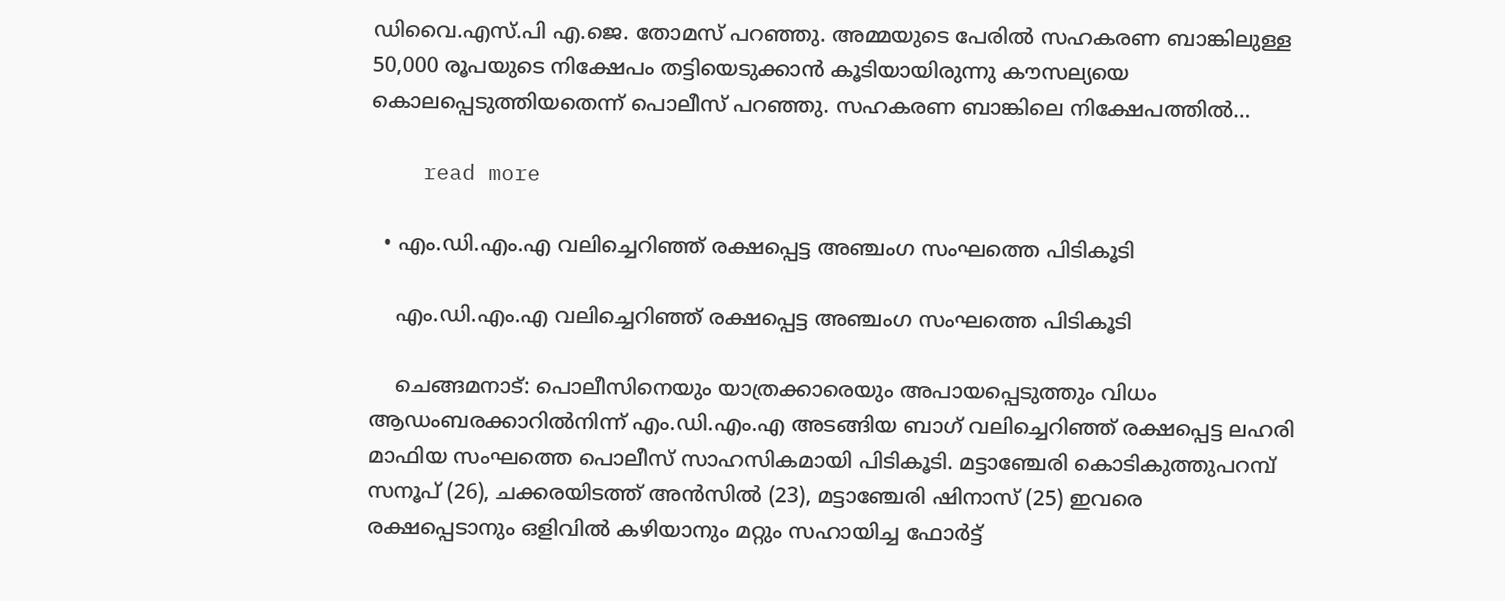ഡിവൈ.എസ്‌.പി എ.ജെ. തോമസ് പറഞ്ഞു. അമ്മയുടെ പേരിൽ സഹകരണ ബാങ്കിലുള്ള 50,000 രൂപയുടെ നിക്ഷേപം തട്ടിയെടുക്കാൻ കൂടിയായിരുന്നു കൗസല്യയെ കൊലപ്പെടുത്തിയതെന്ന് പൊലീസ് പറഞ്ഞു. സഹകരണ ബാങ്കിലെ നിക്ഷേപത്തിൽ…

    read more

  • എം.ഡി.എം.എ വലിച്ചെറിഞ്ഞ് രക്ഷപ്പെട്ട അഞ്ചംഗ സംഘത്തെ പിടികൂടി

    എം.ഡി.എം.എ വലിച്ചെറിഞ്ഞ് രക്ഷപ്പെട്ട അഞ്ചംഗ സംഘത്തെ പിടികൂടി

    ചെങ്ങമനാട്: പൊലീസിനെയും യാത്രക്കാരെയും അപായപ്പെടുത്തും വിധം ആഡംബരക്കാറിൽനിന്ന് എം.ഡി.എം.എ അടങ്ങിയ ബാഗ് വലിച്ചെറിഞ്ഞ് രക്ഷപ്പെട്ട ലഹരി മാഫിയ സംഘത്തെ പൊലീസ് സാഹസികമായി പിടികൂടി. മട്ടാഞ്ചേരി കൊടികുത്തുപറമ്പ് സനൂപ് (26), ചക്കരയിടത്ത് അൻസിൽ (23), മട്ടാഞ്ചേരി ഷിനാസ് (25) ഇവരെ രക്ഷപ്പെടാനും ഒളിവിൽ കഴിയാനും മറ്റും സഹായിച്ച ഫോർട്ട്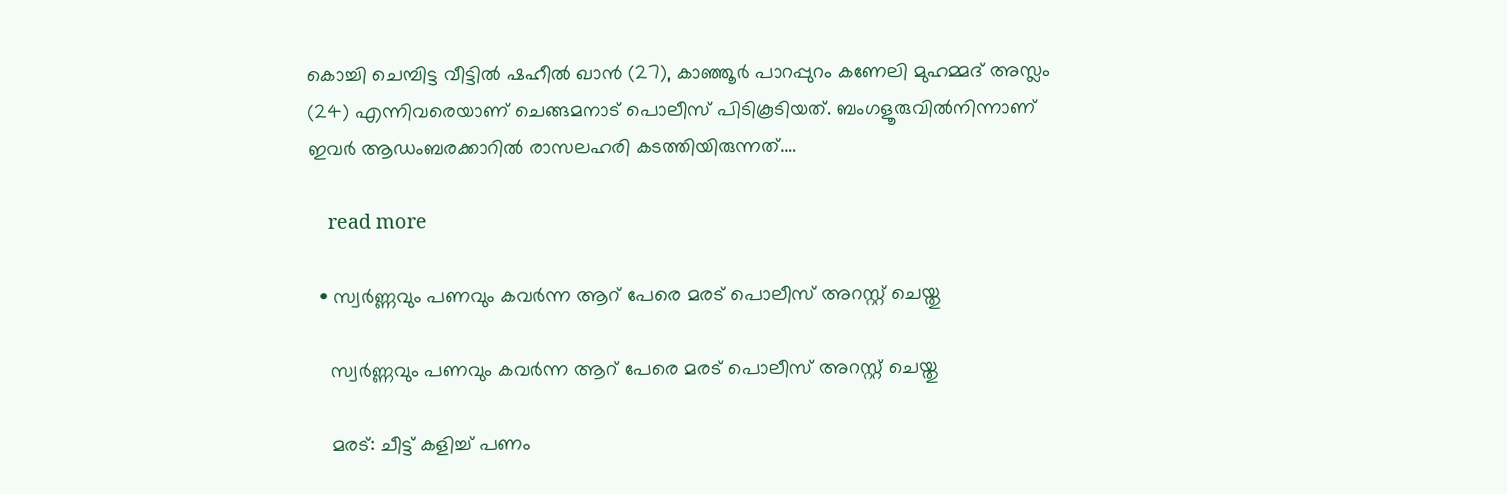കൊച്ചി ചെമ്പിട്ട വീട്ടിൽ ഷഹീൽ ഖാൻ (27), കാഞ്ഞൂർ പാറപ്പുറം കണേലി മുഹമ്മദ് അസ്ലം (24) എന്നിവരെയാണ് ചെങ്ങമനാട് പൊലീസ് പിടികൂടിയത്. ബംഗളൂരുവിൽനിന്നാണ് ഇവർ ആഡംബരക്കാറിൽ രാസലഹരി കടത്തിയിരുന്നത്.…

    read more

  • സ്വർണ്ണവും പണവും കവർന്ന ആറ് പേരെ മരട് പൊലീസ് അറസ്റ്റ് ചെയ്തു

    സ്വർണ്ണവും പണവും കവർന്ന ആറ് പേരെ മരട് പൊലീസ് അറസ്റ്റ് ചെയ്തു

    മരട്: ചീട്ട് കളിച്ച് പണം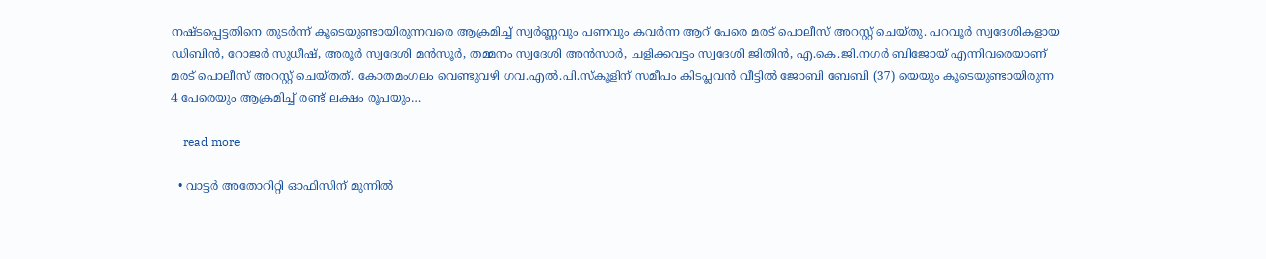നഷ്ടപ്പെട്ടതിനെ തുടർന്ന് കൂടെയുണ്ടായിരുന്നവരെ ആക്രമിച്ച് സ്വർണ്ണവും പണവും കവർന്ന ആറ് പേരെ മരട് പൊലീസ് അറസ്റ്റ് ചെയ്തു. പറവൂർ സ്വദേശികളായ ഡിബിൻ, റോജർ സുധീഷ്, അരൂർ സ്വദേശി മൻസൂർ, തമ്മനം സ്വദേശി അൻസാർ, ചളിക്കവട്ടം സ്വദേശി ജിതിൻ, എ.കെ.ജി.നഗർ ബിജോയ് എന്നിവരെയാണ് മരട് പൊലീസ് അറസ്റ്റ് ചെയ്തത്. കോതമംഗലം വെണ്ടുവഴി ഗവ.എൽ.പി.സ്കൂളിന് സമീപം കിടപ്ലവൻ വീട്ടിൽ ജോബി ബേബി (37) യെയും കൂടെയുണ്ടായിരുന്ന 4 പേരെയും ആക്രമിച്ച് രണ്ട് ലക്ഷം രൂപയും…

    read more

  • വാട്ടർ അതോറിറ്റി ഓഫിസിന് മുന്നിൽ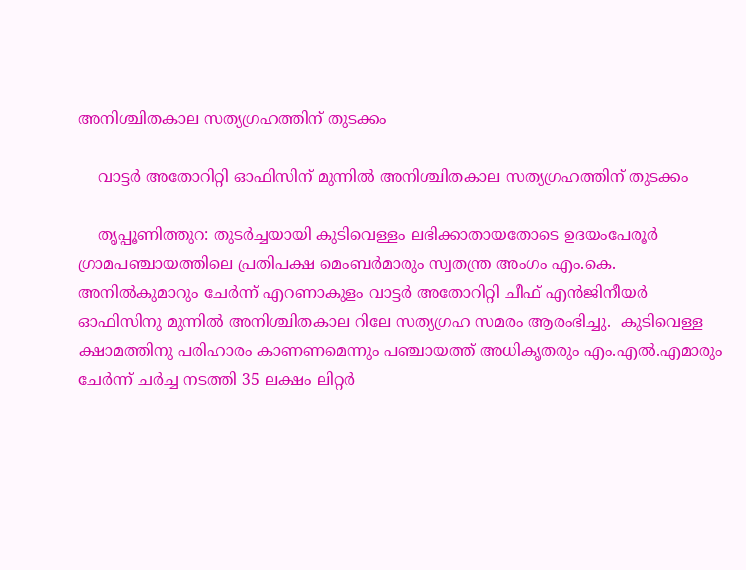അനിശ്ചിതകാല സത്യഗ്രഹത്തിന് തുടക്കം

    വാട്ടർ അതോറിറ്റി ഓഫിസിന് മുന്നിൽ അനിശ്ചിതകാല സത്യഗ്രഹത്തിന് തുടക്കം

    തൃപ്പൂണിത്തുറ: തുടർച്ചയായി കുടിവെള്ളം ലഭിക്കാതായതോടെ ഉദയംപേരൂർ ഗ്രാമപഞ്ചായത്തിലെ പ്രതിപക്ഷ മെംബർമാരും സ്വതന്ത്ര അംഗം എം.കെ. അനിൽകുമാറും ചേർന്ന് എറണാകുളം വാട്ടർ അതോറിറ്റി ചീഫ് എൻജിനീയർ ഓഫിസിനു മുന്നിൽ അനിശ്ചിതകാല റിലേ സത്യഗ്രഹ സമരം ആരംഭിച്ചു.  കുടിവെള്ള ക്ഷാമത്തിനു പരിഹാരം കാണണമെന്നും പഞ്ചായത്ത് അധികൃതരും എം.എൽ.എമാരും ചേർന്ന് ചർച്ച നടത്തി 35 ലക്ഷം ലിറ്റർ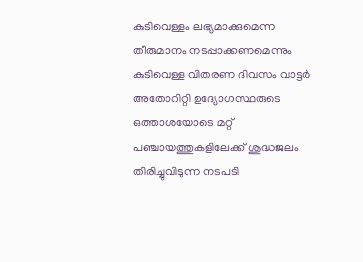കുടിവെള്ളം ലഭ്യമാക്കുമെന്ന തീരുമാനം നടപ്പാക്കണമെന്നും കുടിവെള്ള വിതരണ ദിവസം വാട്ടർ അതോറിറ്റി ഉദ്യോഗസ്ഥരുടെ ഒത്താശയോടെ മറ്റ് പഞ്ചായത്തുകളിലേക്ക് ശുദ്ധജലം തിരിച്ചുവിടുന്ന നടപടി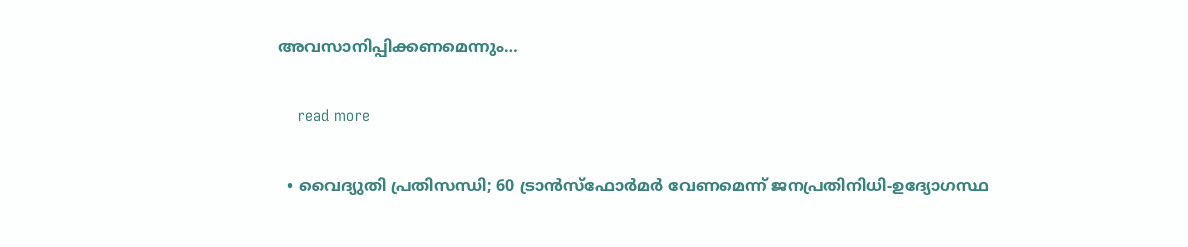അവസാനിപ്പിക്കണമെന്നും…

    read more

  • വൈദ്യുതി പ്രതിസന്ധി; 60 ട്രാൻസ്ഫോർമർ വേണമെന്ന് ജനപ്രതിനിധി-ഉദ്യോഗസ്ഥ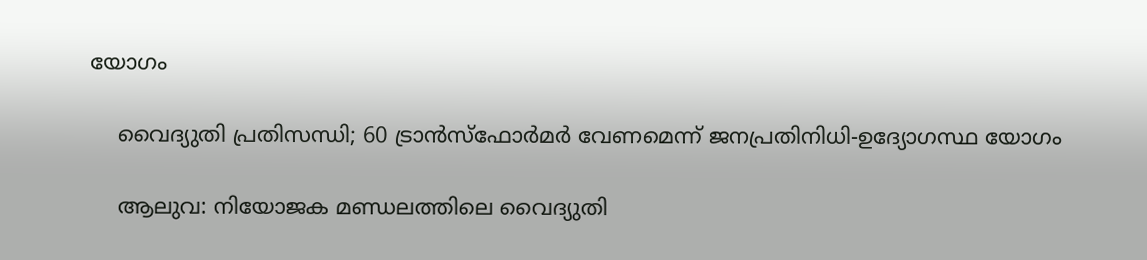യോഗം

    വൈദ്യുതി പ്രതിസന്ധി; 60 ട്രാൻസ്ഫോർമർ വേണമെന്ന് ജനപ്രതിനിധി-ഉദ്യോഗസ്ഥ യോഗം

    ആലുവ: നിയോജക മണ്ഡലത്തിലെ വൈദ്യുതി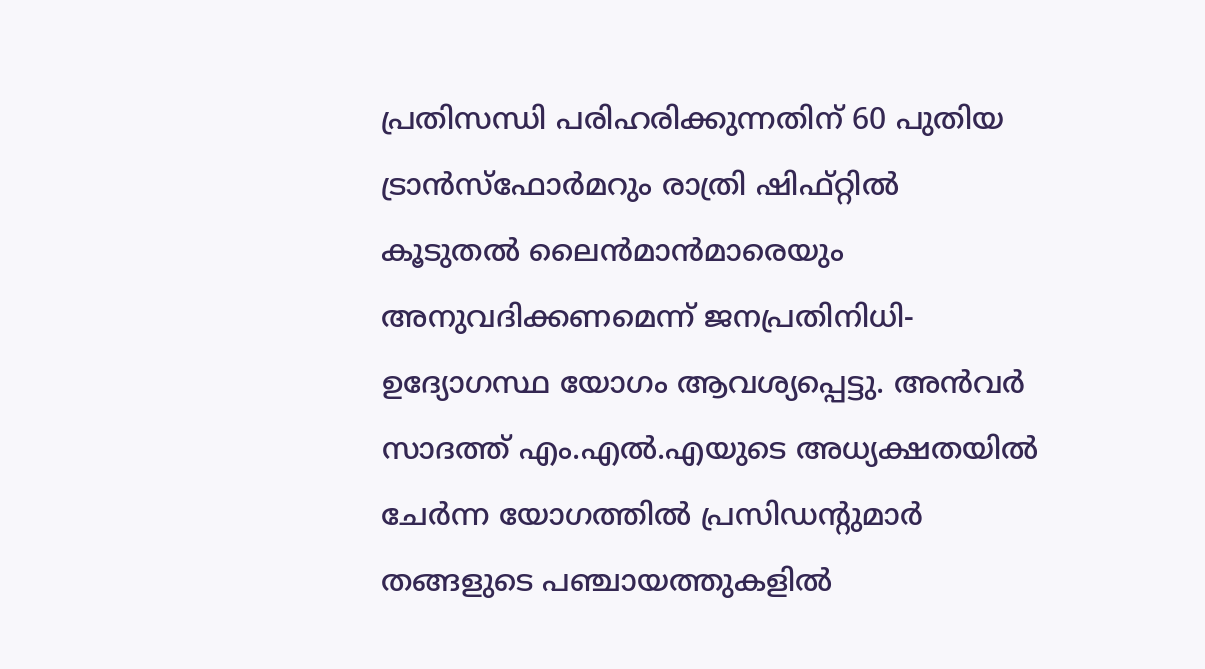പ്രതിസന്ധി പരിഹരിക്കുന്നതിന് 60 പുതിയ ട്രാൻസ്ഫോർമറും രാത്രി ഷിഫ്റ്റിൽ കൂടുതൽ ലൈൻമാൻമാരെയും അനുവദിക്കണമെന്ന് ജനപ്രതിനിധി-ഉദ്യോഗസ്ഥ യോഗം ആവശ്യപ്പെട്ടു. അൻവർ സാദത്ത് എം.എൽ.എയുടെ അധ്യക്ഷതയിൽ ചേർന്ന യോഗത്തിൽ പ്രസിഡന്‍റുമാർ തങ്ങളുടെ പഞ്ചായത്തുകളിൽ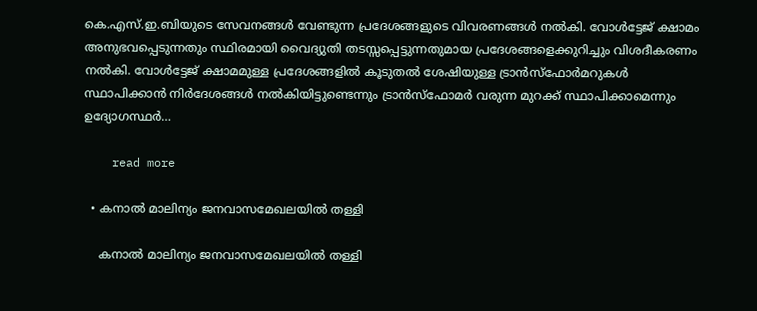കെ.എസ്.ഇ.ബിയുടെ സേവനങ്ങൾ വേണ്ടുന്ന പ്രദേശങ്ങളുടെ വിവരണങ്ങൾ നൽകി. വോൾട്ടേജ്‌ ക്ഷാമം അനുഭവപ്പെടുന്നതും സ്ഥിരമായി വൈദ്യുതി തടസ്സപ്പെട്ടുന്നതുമായ പ്രദേശങ്ങളെക്കുറിച്ചും വിശദീകരണം നൽകി. വോൾട്ടേജ്‌ ക്ഷാമമുള്ള പ്രദേശങ്ങളിൽ കൂടുതൽ ശേഷിയുള്ള ട്രാൻസ്ഫോർമറുകൾ സ്ഥാപിക്കാൻ നിർദേശങ്ങൾ നൽകിയിട്ടുണ്ടെന്നും ട്രാൻസ്ഫോമർ വരുന്ന മുറക്ക് സ്ഥാപിക്കാമെന്നും ഉദ്യോഗസ്ഥർ…

    read more

  • കനാൽ മാലിന്യം ജനവാസമേഖലയിൽ തള്ളി

    കനാൽ മാലിന്യം ജനവാസമേഖലയിൽ തള്ളി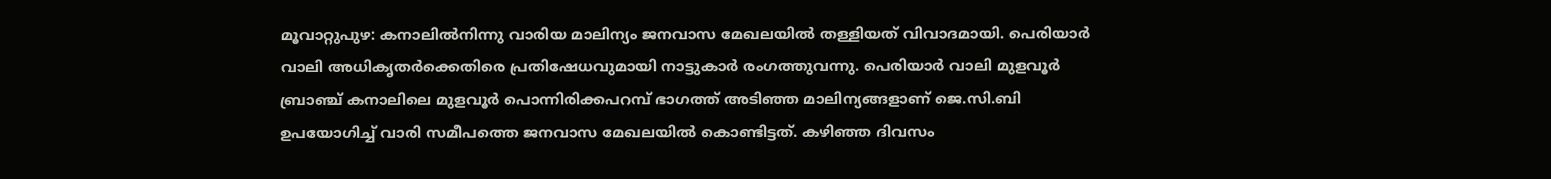മൂവാറ്റുപുഴ: കനാലിൽനിന്നു വാരിയ മാലിന്യം ജനവാസ മേഖലയിൽ തള്ളിയത് വിവാദമായി. പെരിയാർ വാലി അധികൃതർക്കെതിരെ പ്രതിഷേധവുമായി നാട്ടുകാർ രംഗത്തുവന്നു. പെരിയാര്‍ വാലി മുളവൂര്‍ ബ്രാഞ്ച് കനാലിലെ മുളവൂര്‍ പൊന്നിരിക്കപറമ്പ് ഭാഗത്ത് അടിഞ്ഞ മാലിന്യങ്ങളാണ് ജെ.സി.ബി ഉപയോഗിച്ച് വാരി സമീപത്തെ ജനവാസ മേഖലയിൽ കൊണ്ടിട്ടത്. കഴിഞ്ഞ ദിവസം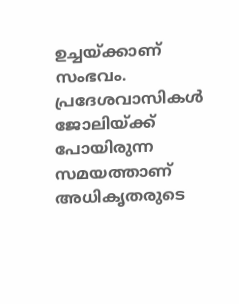ഉച്ചയ്ക്കാണ് സംഭവം. പ്രദേശവാസികൾ ജോലിയ്ക്ക് പോയിരുന്ന സമയത്താണ് അധികൃതരുടെ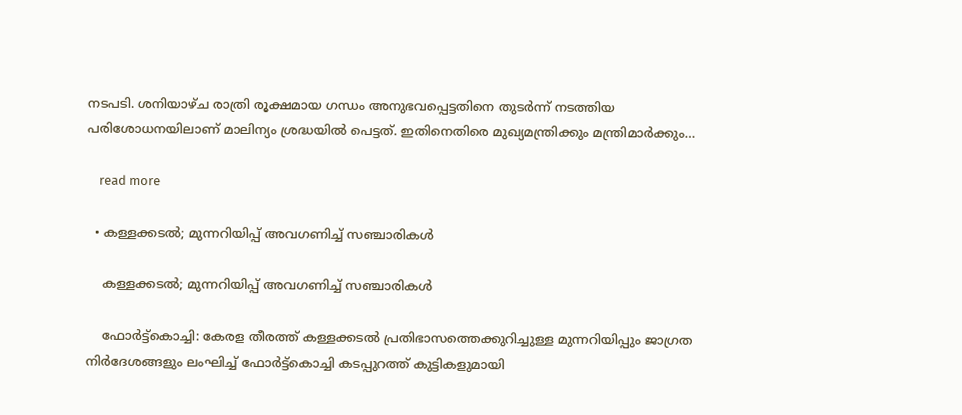നടപടി. ശനിയാഴ്ച രാത്രി രൂക്ഷമായ ഗന്ധം അനുഭവപ്പെട്ടതിനെ തുടർന്ന് നടത്തിയ പരിശോധനയിലാണ് മാലിന്യം ശ്രദ്ധയിൽ പെട്ടത്. ഇതിനെതിരെ മുഖ്യമന്ത്രിക്കും മന്ത്രിമാർക്കും…

    read more

  • കള്ളക്കടൽ; മുന്നറിയിപ്പ് അവഗണിച്ച് സഞ്ചാരികൾ

    കള്ളക്കടൽ; മുന്നറിയിപ്പ് അവഗണിച്ച് സഞ്ചാരികൾ

    ഫോർട്ട്കൊച്ചി: കേരള തീരത്ത് കള്ളക്കടൽ പ്രതിഭാസത്തെക്കുറിച്ചുള്ള മുന്നറിയിപ്പും ജാഗ്രത നിർദേശങ്ങളും ലംഘിച്ച് ഫോർട്ട്കൊച്ചി കടപ്പുറത്ത് കുട്ടികളുമായി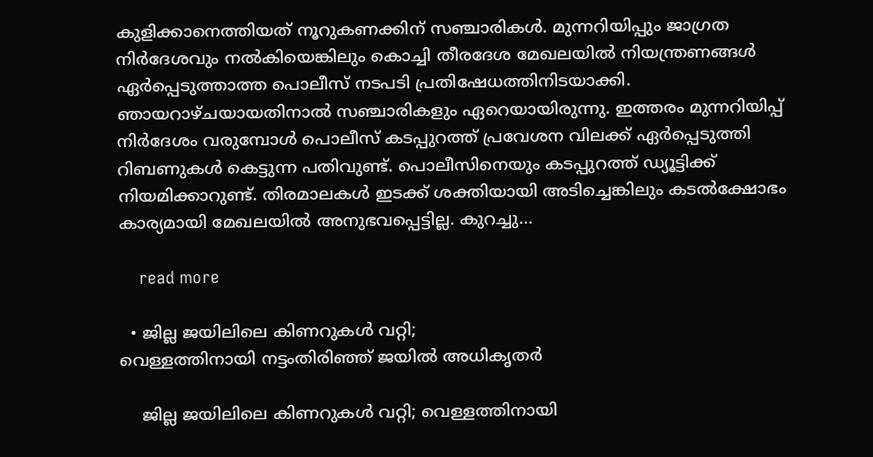കുളിക്കാനെത്തിയത് നൂറുകണക്കിന് സഞ്ചാരികൾ. മുന്നറിയിപ്പും ജാഗ്രത നിർദേശവും നൽകിയെങ്കിലും കൊച്ചി തീരദേശ മേഖലയിൽ നിയന്ത്രണങ്ങൾ ഏർപ്പെടുത്താത്ത പൊലീസ് നടപടി പ്രതിഷേധത്തിനിടയാക്കി. ഞായറാഴ്ചയായതിനാൽ സഞ്ചാരികളും ഏറെയായിരുന്നു. ഇത്തരം മുന്നറിയിപ്പ് നിർദേശം വരുമ്പോൾ പൊലീസ് കടപ്പുറത്ത് പ്രവേശന വിലക്ക് ഏർപ്പെടുത്തി റിബണുകൾ കെട്ടുന്ന പതിവുണ്ട്. പൊലീസിനെയും കടപ്പുറത്ത് ഡ്യൂട്ടിക്ക് നിയമിക്കാറുണ്ട്. തിരമാലകൾ ഇടക്ക് ശക്തിയായി അടിച്ചെങ്കിലും കടൽക്ഷോഭം കാര്യമായി മേഖലയിൽ അനുഭവപ്പെട്ടില്ല. കുറച്ചു…

    read more

  • ജില്ല ജയിലിലെ കിണറുകൾ വറ്റി;
വെള്ളത്തിനായി നട്ടംതിരിഞ്ഞ് ജയിൽ അധികൃതർ

    ജില്ല ജയിലിലെ കിണറുകൾ വറ്റി; വെള്ളത്തിനായി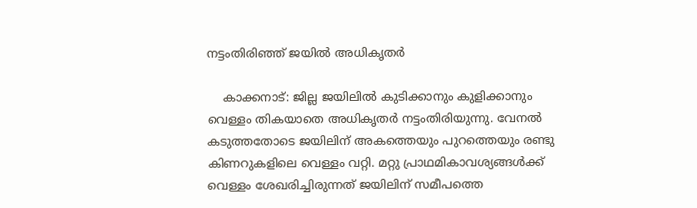നട്ടംതിരിഞ്ഞ് ജയിൽ അധികൃതർ

    കാക്കനാട്: ജില്ല ജയിലിൽ കുടിക്കാനും കുളിക്കാനും വെള്ളം തികയാതെ അധികൃതർ നട്ടംതിരിയുന്നു. വേനൽ കടുത്തതോടെ ജയിലിന് അകത്തെയും പുറത്തെയും രണ്ടു കിണറുകളിലെ വെള്ളം വറ്റി. മറ്റു പ്രാഥമികാവശ്യങ്ങൾക്ക് വെള്ളം ശേഖരിച്ചിരുന്നത് ജയിലിന് സമീപത്തെ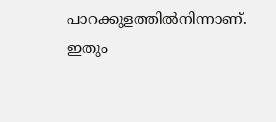പാറക്കുളത്തിൽനിന്നാണ്. ഇതും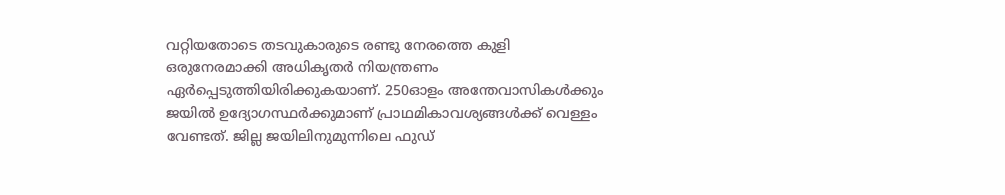വറ്റിയതോടെ തടവുകാരുടെ രണ്ടു നേരത്തെ കുളി ഒരുനേരമാക്കി അധികൃതർ നിയന്ത്രണം ഏർപ്പെടുത്തിയിരിക്കുകയാണ്. 250ഓളം അന്തേവാസികൾക്കും ജയിൽ ഉദ്യോഗസ്ഥർക്കുമാണ് പ്രാഥമികാവശ്യങ്ങൾക്ക് വെള്ളം വേണ്ടത്. ജില്ല ജയിലിനുമുന്നിലെ ഫുഡ്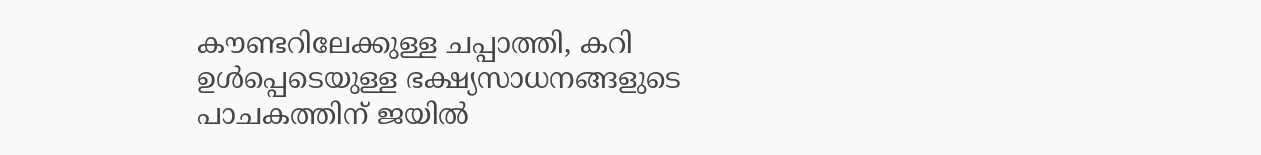കൗണ്ടറിലേക്കുള്ള ചപ്പാത്തി, കറി ഉൾപ്പെടെയുള്ള ഭക്ഷ്യസാധനങ്ങളുടെ പാചകത്തിന് ജയിൽ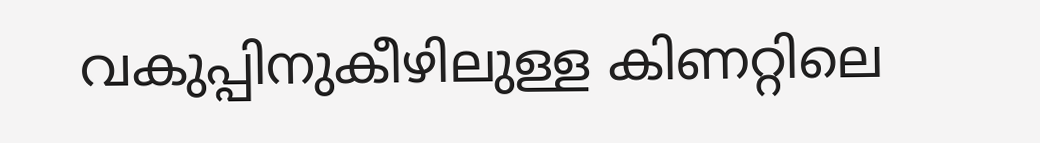വകുപ്പിനുകീഴിലുള്ള കിണറ്റിലെ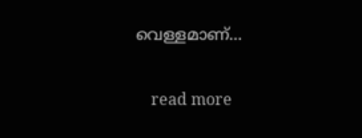വെള്ളമാണ്…

    read more